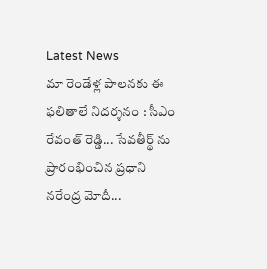Latest News
మా రెండేళ్ల పాలనకు ఈ ఫలితాలే నిదర్శనం : సీఎం రేవంత్ రెడ్డి... సేవతీర్థ్ ను ప్రారంభించిన ప్రధాని నరేంద్ర మోదీ...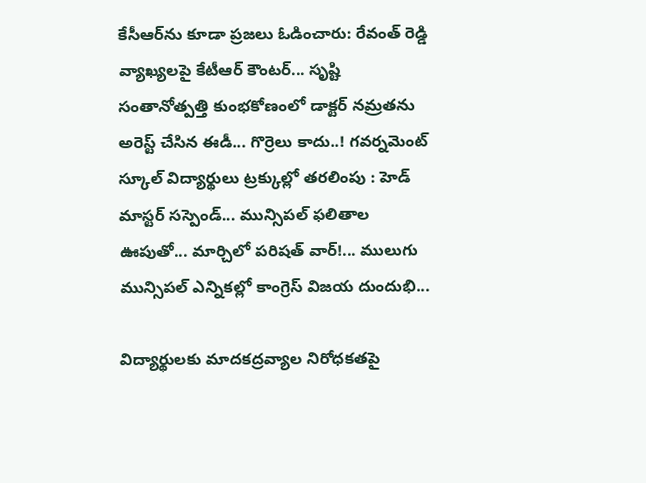కేసీఆర్‌ను కూడా ప్రజలు ఓడించారు: రేవంత్ రెడ్డి వ్యాఖ్యలపై కేటీఆర్ కౌంటర్... సృష్టి సంతానోత్పత్తి కుంభకోణంలో డాక్టర్ నమ్రతను అరెస్ట్ చేసిన ఈడీ... గొర్రెలు కాదు..! గవర్నమెంట్ స్కూల్ విద్యార్థులు ట్రక్కుల్లో తరలింపు : హెడ్ మాస్టర్ సస్పెండ్... మున్సిపల్ ఫలితాల ఊపుతో... మార్చిలో పరిషత్‌ వార్‌!... ములుగు మున్సిపల్ ఎన్నికల్లో కాంగ్రెస్ విజయ దుందుభి...

విద్యార్థులకు మాదకద్రవ్యాల నిరోధకతపై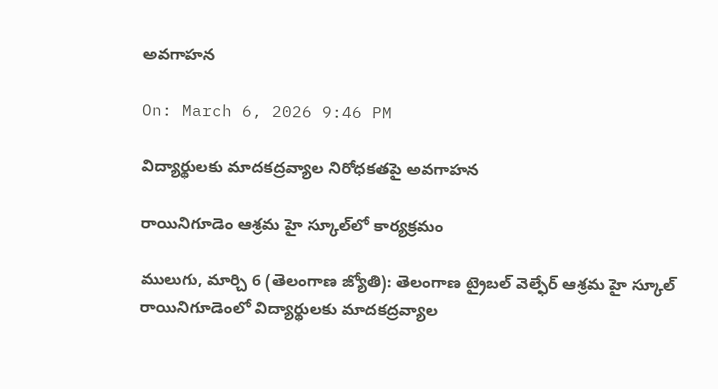అవగాహన

On: March 6, 2026 9:46 PM

విద్యార్థులకు మాదకద్రవ్యాల నిరోధకతపై అవగాహన

రాయినిగూడెం ఆశ్రమ హై స్కూల్‌లో కార్యక్రమం

ములుగు, మార్చి 6 (తెలంగాణ జ్యోతి): తెలంగాణ ట్రైబల్ వెల్ఫేర్ ఆశ్రమ హై స్కూల్ రాయినిగూడెంలో విద్యార్థులకు మాదకద్రవ్యాల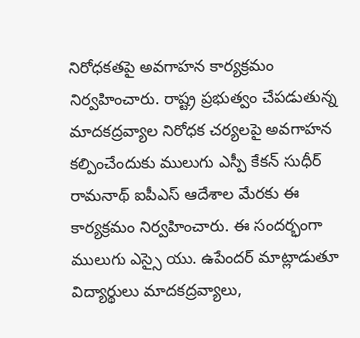నిరోధకతపై అవగాహన కార్యక్రమం నిర్వహించారు. రాష్ట్ర ప్రభుత్వం చేపడుతున్న మాదకద్రవ్యాల నిరోధక చర్యలపై అవగాహన కల్పించేందుకు ములుగు ఎస్పీ కేకన్ సుధీర్ రామనాథ్ ఐపీఎస్ ఆదేశాల మేరకు ఈ కార్యక్రమం నిర్వహించారు. ఈ సందర్భంగా ములుగు ఎస్సై యు. ఉపేందర్ మాట్లాడుతూ విద్యార్థులు మాదకద్రవ్యాలు,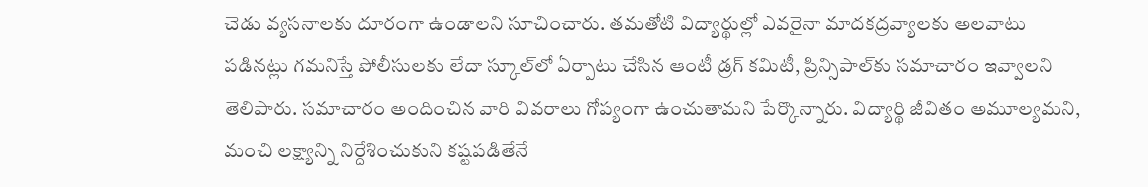చెడు వ్యసనాలకు దూరంగా ఉండాలని సూచించారు. తమతోటి విద్యార్థుల్లో ఎవరైనా మాదకద్రవ్యాలకు అలవాటు పడినట్లు గమనిస్తే పోలీసులకు లేదా స్కూల్‌లో ఏర్పాటు చేసిన ఆంటీ డ్రగ్ కమిటీ, ప్రిన్సిపాల్‌కు సమాచారం ఇవ్వాలని తెలిపారు. సమాచారం అందించిన వారి వివరాలు గోప్యంగా ఉంచుతామని పేర్కొన్నారు. విద్యార్థి జీవితం అమూల్యమని, మంచి లక్ష్యాన్ని నిర్దేశించుకుని కష్టపడితేనే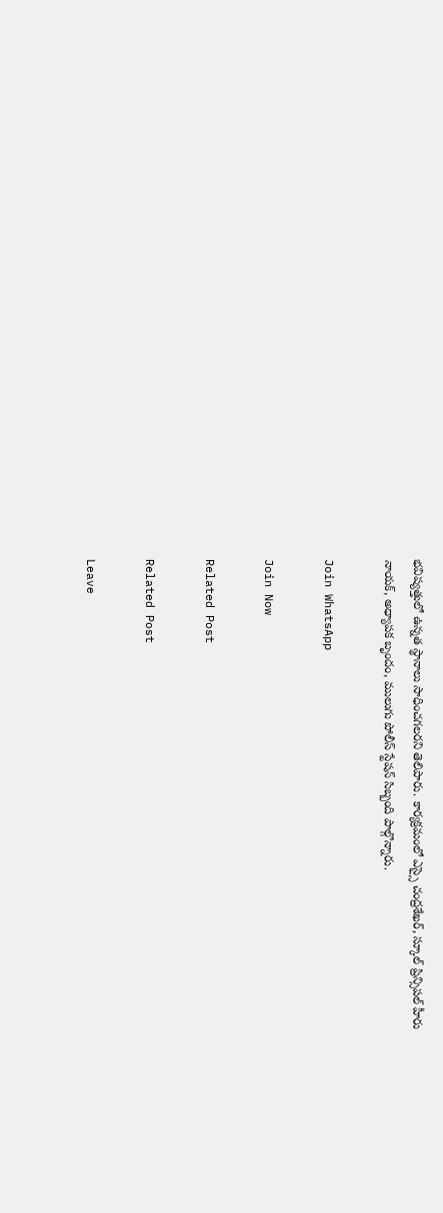భవిష్యత్తులో ఉన్నత స్థానాలు సాధించగలరని తెలిపారు. కార్యక్రమంలో ఎస్సై చంద్రశేఖర్, స్కూల్ ప్రిన్సిపల్ హీరు నాయక్, అధ్యాపక బృందం, ములుగు పోలీస్ స్టేషన్ సిబ్బంది పాల్గొన్నారు.

Join WhatsApp

Join Now

Related Post

Related Post

Leave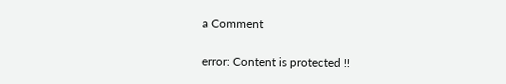a Comment

error: Content is protected !!